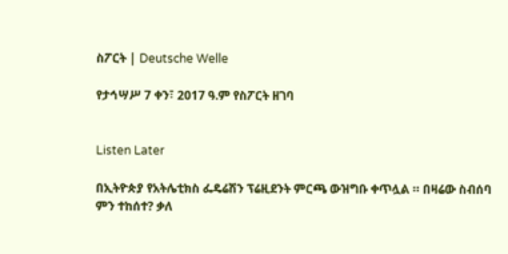ስፖርት | Deutsche Welle

የታኅሣሥ 7 ቀን፣ 2017 ዓ.ም የስፖርት ዘገባ


Listen Later

በኢትዮጵያ የአትሌቲክስ ፌዴሬሽን ፕሬዚደንት ምርጫ ውዝግቡ ቀጥሏል ። በዛሬው ስብሰባ ምን ተከሰተ? ቃለ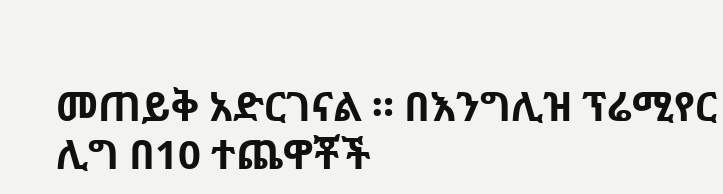መጠይቅ አድርገናል ። በእንግሊዝ ፕሬሚየር ሊግ በ10 ተጨዋቾች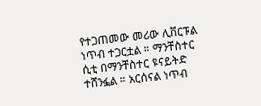የተጋጠመው መሪው ሊቨርፑል ነጥብ ተጋርቷል ። ማንቸስተር ሲቲ በማንቸስተር ዩናይትድ ተሸንፏል ። አርሰናል ነጥብ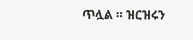ጥሏል ። ዝርዝሩን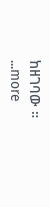ከዘገባው ።
...more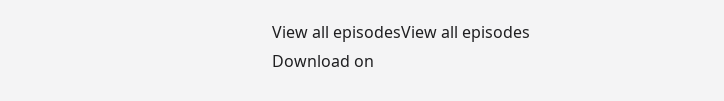View all episodesView all episodes
Download on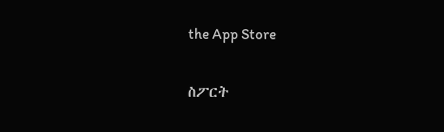the App Store

ስፖርት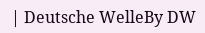| Deutsche WelleBy DW